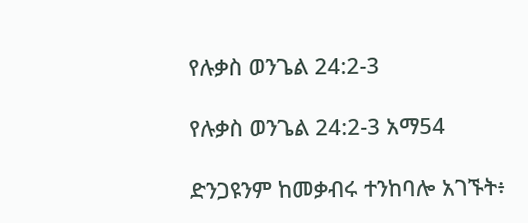የሉቃስ ወንጌል 24:2-3

የሉቃስ ወንጌል 24:2-3 አማ54

ድንጋዩንም ከመቃብሩ ተንከባሎ አገኙት፥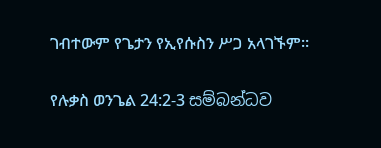ገብተውም የጌታን የኢየሱስን ሥጋ አላገኙም።

የሉቃስ ወንጌል 24:2-3 සම්බන්ධව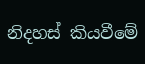නිදහස් කියවීමේ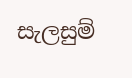සැලසුම්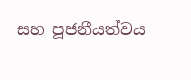සහ පූජනීයත්වය